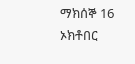ማክሰኞ 16 ኦክቶበር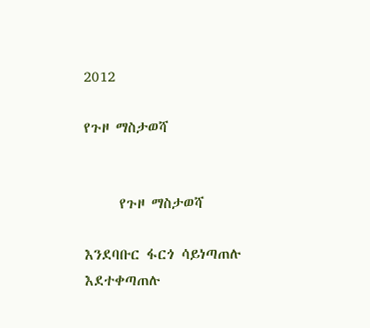2012

የጉዞ ማስታወሻ


     የጉዞ ማስታወሻ

እንደባቡር ፋርጎ ሳይነጣጠሉ እደተቀጣጠሉ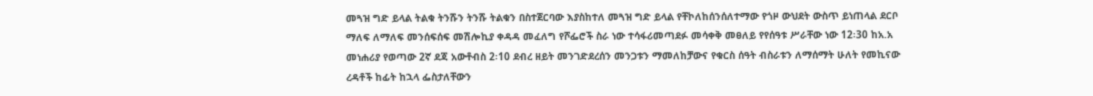መጓዝ ግድ ይላል ትልቁ ትንሹን ትንሹ ትልቁን በስተጀርባው እያስከተለ መጓዝ ግድ ይላል የቸኮለከሰንሰለተማው የጎዞ ውህደት ውስጥ ይነጠላል ደርቦ ማለፍ ለማለፍ መንሰፍሰፍ መሽሎኪያ ቀዳዳ መፈለግ የሾፌሮች ስራ ነው ተሳፋሪመጣደፉ መሳቀቅ መፀለይ የየሰዓቱ ሥራቸው ነው 12፡30 ከአ.አ መነሐሪያ የወጣው 2ኛ ደጃ አውቶብስ 2፡10 ደብረ ዘይት መንገድደረሰን መንጋቱን ማመለከቻውና የቁርስ ሰዓት ብስራቱን ለማሰማት ሁለት የመኪናው ረዳቶች ከፊት ከኋላ ፌስታለቸውን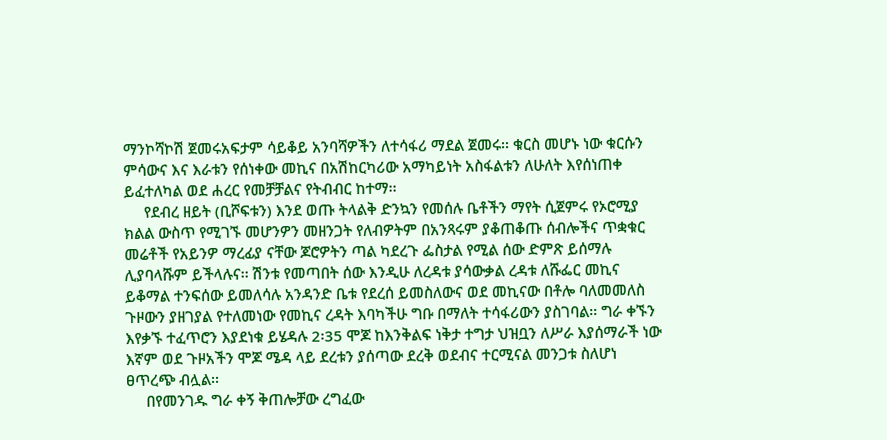ማንኮሻኮሽ ጀመሩአፍታም ሳይቆይ አንባሻዎችን ለተሳፋሪ ማደል ጀመሩ፡፡ ቁርስ መሆኑ ነው ቁርሱን ምሳውና እና እራቱን የሰነቀው መኪና በአሽከርካሪው አማካይነት አስፋልቱን ለሁለት እየሰነጠቀ ይፈተለካል ወደ ሐረር የመቻቻልና የትብብር ከተማ፡፡
     የደብረ ዘይት (ቢሾፍቱን) እንደ ወጡ ትላልቅ ድንኳን የመሰሉ ቤቶችን ማየት ሲጀምሩ የኦሮሚያ ክልል ውስጥ የሚገኙ መሆንዎን መዘንጋት የለብዎትም በአንጻሩም ያቆጠቆጡ ሰብሎችና ጥቋቁር መሬቶች የአይንዎ ማረፊያ ናቸው ጆሮዎትን ጣል ካደረጉ ፌስታል የሚል ሰው ድምጽ ይሰማሉ ሊያባላሹም ይችላሉና፡፡ ሽንቱ የመጣበት ሰው እንዲሁ ለረዳቱ ያሳውቃል ረዳቱ ለሹፌር መኪና ይቆማል ተንፍሰው ይመለሳሉ አንዳንድ ቤቱ የደረሰ ይመስለውና ወደ መኪናው በቶሎ ባለመመለስ ጉዞውን ያዘገያል የተለመነው የመኪና ረዳት እባካችሁ ግቡ በማለት ተሳፋሪውን ያስገባል፡፡ ግራ ቀኙን እየቃኙ ተፈጥሮን እያደነቁ ይሄዳሉ 2፡35 ሞጆ ከእንቅልፍ ነቅታ ተግታ ህዝቧን ለሥራ እያሰማራች ነው እኛም ወደ ጉዞአችን ሞጆ ሜዳ ላይ ደረቱን ያሰጣው ደረቅ ወደብና ተርሚናል መንጋቱ ስለሆነ ፀጥረጭ ብሏል፡፡
     በየመንገዱ ግራ ቀኝ ቅጠሎቻው ረግፈው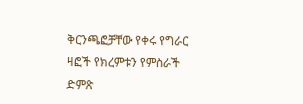ቅርንጫፎቻቸው የቀሩ የግራር ዛፎች የክረምቱን የምስራች ድምጽ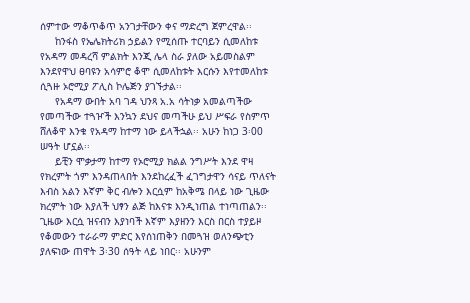ሰምተው ማቆጥቆጥ አንገታቸውን ቀና ማድረግ ጀምረዋል፡፡
     ከንፋስ የኤሌክትሪክ ኃይልን የሚሰጡ ተርባይን ሲመለከቱ የአዳማ መዳረሻ ምልክት እንጂ ሌላ ስራ ያለው አይመስልም እንደየዋህ ፀባዩን አሳምሮ ቆሞ ሲመለከቱት እርሱን እየተመለከቱ ሲጓዙ ኦሮሚያ ፖሊስ ኮሌጅን ያገኙታል፡፡
     የአዳማ ውበት አባ ገዳ ህንጻ አ.አ ሳትነቃ አመልጣችው የመጣችው ተጓዦች እንኳን ደህና መጣችሁ ይህ ሥፍራ የስምጥ ሸለቆዋ እንቁ የአዳማ ከተማ ነው ይላችኋል፡፡ አሁን ከነጋ 3፡00 ሠዓት ሆኗል፡፡
     ይቺን ሞቃታማ ከተማ የኦሮሚያ ክልል ንግሥት እንደ ዋዛ የክረምት ጎም እንዳጠላበት እንደከረፈች ፈገግታዋን ሳናይ ጥለናት እብስ አልን እኛም ቅር ብሎን እርሷም ከአቅሜ በላይ ነው ጊዜው ክረምት ነው እያለች ህፃን ልጅ ከእናቱ እንዲነጠል ተነጣጠልን፡፡ ጊዜው እርሷ ዝናብን እያነባች እኛም እያዘንን እርስ በርስ ተያይዞ የቆመውን ተራራማ ምድር እየሰነጠቅን በመጓዝ ወለንጭቲን ያለፍነው ጠዋት 3፡30 ሰዓት ላይ ነበር፡፡ አሁንም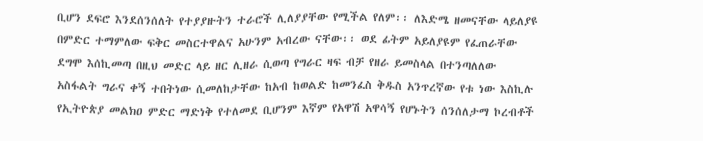ቢሆን ደፍሮ እንደሰንሰለት የተያያዙትን ተራሮች ሊለያያቸው የሚችል የለም፡፡ ለእድሜ ዘመናቸው ላይለያዩ በምድር ተማምለው ፍቅር መስርተዋልና አሁንም አብረው ናቸው፡፡ ወደ ፊትም አይለያዩም የፈጠራቸው ደግሞ እሰኪመጣ በዚህ መድር ላይ ዘር ሊዘራ ሲወጣ የግራር ዛፍ ብቻ የዘራ ይመስላል በተንጣለለው አስፋልት ግራና ቀኝ ተበትነው ሲመለከታቸው ከአብ ከወልድ ከመንፈስ ቅዱስ አንጥረኛው የቱ ነው እስኪሉ የኢትዮጵያ መልክዐ ምድር ማድነቅ የተለመደ ቢሆንም እኛም የአዋሽ አዋሳኝ የሆኑትን ሰንሰለታማ ኮረብቶች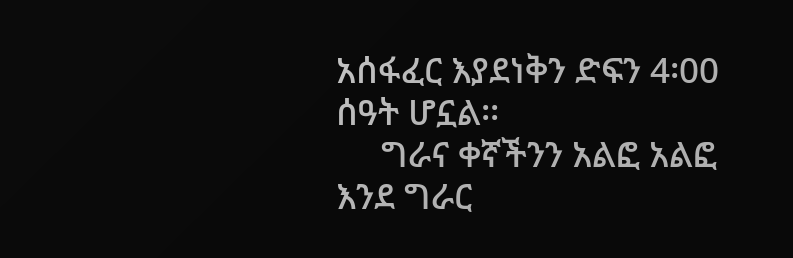አሰፋፈር እያደነቅን ድፍን 4፡00 ሰዓት ሆኗል፡፡
     ግራና ቀኛችንን አልፎ አልፎ እንደ ግራር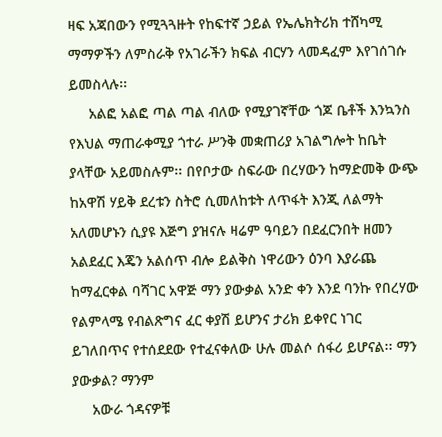ዛፍ አጃበውን የሚጓጓዙት የከፍተኛ ኃይል የኤሌክትሪክ ተሸካሚ ማማዎችን ለምስራቅ የአገራችን ክፍል ብርሃን ላመዳፈም እየገሰገሱ ይመስላሉ፡፡
     አልፎ አልፎ ጣል ጣል ብለው የሚያገኛቸው ጎጆ ቤቶች እንኳንስ የእህል ማጠራቀሚያ ጎተራ ሥንቅ መቋጠሪያ አገልግሎት ከቤት ያላቸው አይመስሉም፡፡ በየቦታው ስፍራው በረሃውን ከማድመቅ ውጭ ከአዋሽ ሃይቅ ደረቱን ስትሮ ሲመለከቱት ለጥፋት እንጂ ለልማት አለመሆኑን ሲያዩ እጅግ ያዝናሉ ዛሬም ዓባይን በደፈርንበት ዘመን አልደፈር እጄን አልሰጥ ብሎ ይልቅስ ነዋሪውን ዕንባ እያራጨ ከማፈርቀል ባሻገር አዋጅ ማን ያውቃል አንድ ቀን እንደ ባንኩ የበረሃው የልምላሜ የብልጽግና ፈር ቀያሽ ይሆንና ታሪክ ይቀየር ነገር ይገለበጥና የተሰደደው የተፈናቀለው ሁሉ መልሶ ሰፋሪ ይሆናል፡፡ ማን ያውቃል? ማንም
     አውራ ጎዳናዎቹ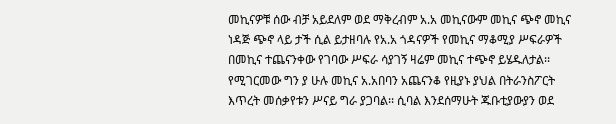መኪናዎቹ ሰው ብቻ አይደለም ወደ ማቅረብም አ.አ መኪናውም መኪና ጭኖ መኪና ነዳጅ ጭኖ ላይ ታች ሲል ይታዘባሉ የአ.አ ጎዳናዎች የመኪና ማቆሚያ ሥፍራዎች በመኪና ተጨናንቀው የገባው ሥፍራ ሳያገኝ ዛሬም መኪና ተጭኖ ይሄዱለታል፡፡ የሚገርመው ግን ያ ሁሉ መኪና አ.አበባን አጨናንቆ የዚያኑ ያህል በትራንስፖርት እጥረት መሰቃየቱን ሥናይ ግራ ያጋባል፡፡ ሲባል እንደሰማሁት ጁቡቲያውያን ወደ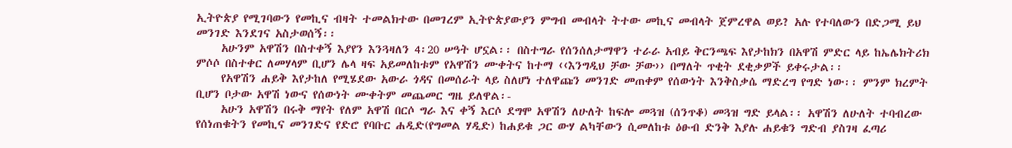ኢትዮጵያ የሚገባውን የመኪና ብዛት ተመልክተው በመገረም ኢትዮጵያውያን ምግብ መብላት ትተው መኪና መብላት ጀምረዋል ወይ? አሉ የተባለውን በድጋሚ ይህ መንገድ እንደገና አስታወሰኝ፡፡
     አሁንም አዋሽን በስተቀኝ እያየን እንጓዛለን 4፡20 ሠዓት ሆኗል፡፡ በስተግራ የሰንሰለታማዋን ተራራ አብይ ቅርንጫፍ እየታከክን በአዋሽ ምድር ላይ ከኤሌክትሪክ ምሶሶ በስተቀር ለመሃላም ቢሆን ሌላ ዛፍ አይመለከቱም የአዋሽን ሙቀትና ከተማ ‹‹እንግዲህ ቻው ቻው›› በማለት ጥቂት ደቂቃዎች ይቀሩታል፡፡
     የአዋሽን ሐይቅ እየታከለ የሚሄደው አውራ ጎዳና በመሰራት ላይ ስለሆነ ተለዋጩን መንገድ መጠቀም የሰውነት እንቅስቃሴ ማድረግ የግድ ነው፡፡ ምንም ክረምት ቢሆን ቦታው አዋሽ ነውና የሰውነት ሙቀትም መጨመር ግዜ ይለዋል፡-
     አሁን አዋሽን በሩቅ ማየት የለም አዋሽ በርሶ ግራ እና ቀኝ እርሶ ደግሞ አዋሽን ለሁለት ከፍሎ መጓዝ (ሰንጥቆ) መጓዝ ግድ ይላል፡፡ አዋሽን ለሁለት ተባብረው የሰነጠቁትን የመኪና መንገድና የድሮ የባቡር ሐዲድ(የግመል ሃዲድ) ከሐይቁ ጋር ውሃ ልካቸውን ሲመለከቱ ዕፁብ ድንቅ እያሉ ሐይቁን ግድብ ያስገዛ ፈጣሪ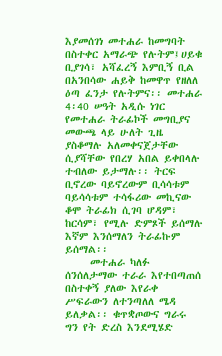እያመሰገነ መተሐራ ከመግባት በስተቀር አማራጭ የሉትም፤ሀይቁ ቢያገሳ፣ አሻፈረኝ እምቢኝ ቢል በአንበሳው ሐይቅ ከመዋጥ የዘለለ ዕጣ ፈንታ የሉትምና፡፡ መተሐራ 4፡40 ሠዓት አዲሱ ነገር የመተሐራ ትራፊኮች መግቢያና መውጫ ላይ ሁለት ጊዜ ያስቆማሉ አለመቀናጀታቸው ሲያሻቸው የበረሃ አበል ይቀበላሉ ተብለው ይታማሉ፡፡ ትርፍ ቢኖረው ባይኖረውም ቢሳሳቱም ባይሳሳቱም ተሳፋሪው መኪናው ቆሞ ትራፊክ ሲገባ ሆዳም፣ ከርሳም፣ የሚሉ ድምጾች ይሰማሉ እኛም እንሰማለን ትራፊኩም ይሰማል፡፡
     መተሐራ ካለፉ ሰንሰለታማው ተራራ እየተበጣጠሰ በስተቀኝ ያለው እየራቀ ሥፍራውን ለተንጣለለ ሜዳ ይለቃል፡፡ ቁጥቋጦውና ግራሩ ግን የት ድረስ እንደሚሄድ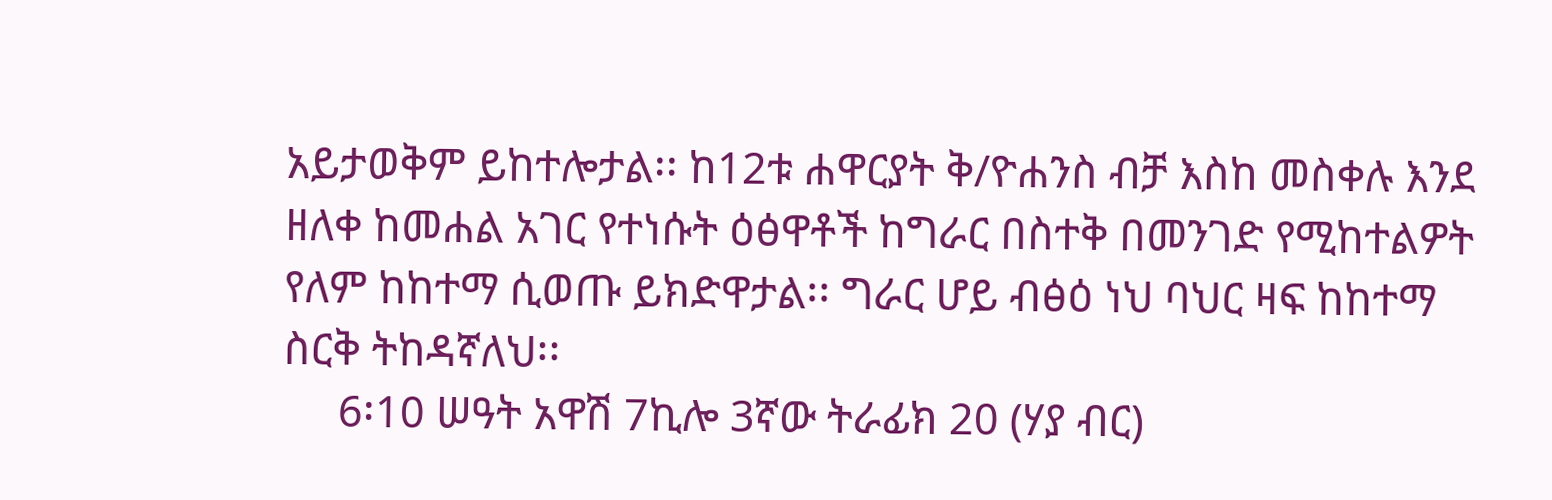አይታወቅም ይከተሎታል፡፡ ከ12ቱ ሐዋርያት ቅ/ዮሐንስ ብቻ እስከ መስቀሉ እንደ ዘለቀ ከመሐል አገር የተነሱት ዕፅዋቶች ከግራር በስተቅ በመንገድ የሚከተልዎት የለም ከከተማ ሲወጡ ይክድዋታል፡፡ ግራር ሆይ ብፅዕ ነህ ባህር ዛፍ ከከተማ ስርቅ ትከዳኛለህ፡፡
     6፡10 ሠዓት አዋሽ 7ኪሎ 3ኛው ትራፊክ 20 (ሃያ ብር)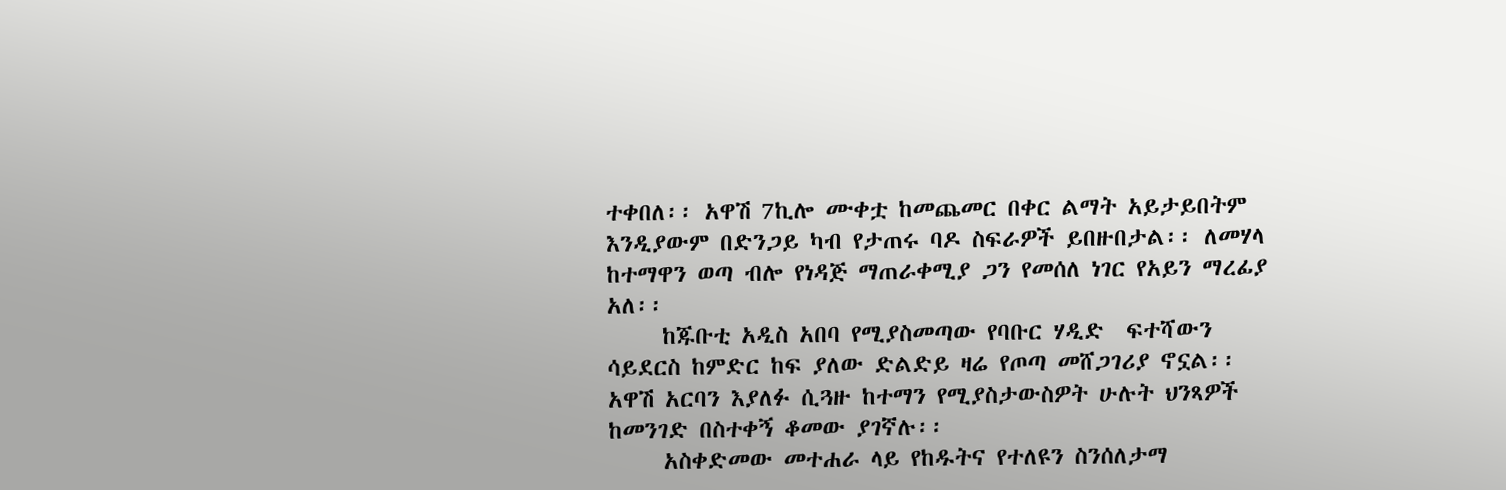ተቀበለ፡፡ አዋሽ 7ኪሎ ሙቀቷ ከመጨመር በቀር ልማት አይታይበትም እንዲያውም በድንጋይ ካብ የታጠሩ ባዶ ስፍራዎች ይበዙበታል፡፡ ለመሃላ ከተማዋን ወጣ ብሎ የነዳጅ ማጠራቀሚያ ጋን የመሰለ ነገር የአይን ማረፊያ አለ፡፡
     ከጁቡቲ አዲስ አበባ የሚያስመጣው የባቡር ሃዲድ  ፍተሻውን ሳይደርስ ከምድር ከፍ ያለው ድልድይ ዛሬ የጦጣ መሸጋገሪያ ኖኗል፡፡ አዋሽ አርባን እያለፉ ሲጓዙ ከተማን የሚያስታውስዎት ሁሉት ህንጻዎች ከመንገድ በስተቀኝ ቆመው ያገኛሉ፡፡
     አስቀድመው መተሐራ ላይ የከዱትና የተለዩን ስንሰለታማ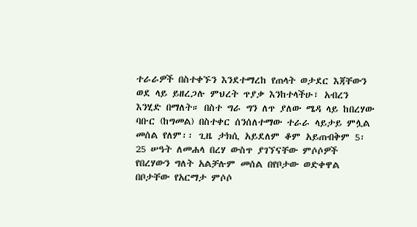ተራራዎች በስተቀኙን እንደተማረከ የጠላት ወታደር እጃቸውን ወደ ላይ ይዘረጋሉ ምህረት ጥያቃ እንከተላችሁ፣ አብረን እንሂድ በማለት። በስተ ግራ ግን ለጥ ያለው ሜዳ ላይ ከበረሃው ባቡር (ከግመል) በስተቀር ሰንሰለተማው ተራራ ላይታይ ምሏል መሰል የለም፡፡ ጊዜ ታክሲ አይደለም ቆም አይጠብቅም 5፡25 ሠዓት ለመሐላ በረሃ ውስጥ ያገኘናቸው ምሶሶዎች የበረሃውን ግለት አልቻሉም መሰል በየቦታው ወድቀዋል በቦታቸው የአርማታ ምሶሶ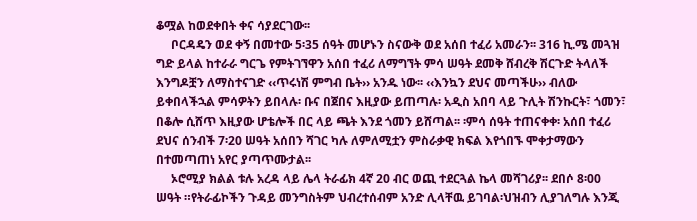ቆሟል ከወደቀበት ቀና ሳያደርገው፡፡
     ቦርዳዴን ወደ ቀኝ በመተው 5፡35 ሰዓት መሆኑን ስናውቅ ወደ አሰበ ተፈሪ አመራን፡፡ 316 ኪ.ሜ መጓዝ ግድ ይላል ከተራራ ግርጌ የምትገኘዋን አሰበ ተፈሪ ለማግኘት ምሳ ሠዓት ደመቅ ሸብረቅ ሽርጉድ ትላለች እንግዶቿን ለማስተናገድ ‹‹ጥሩነሽ ምግብ ቤት›› አንዱ ነው፡፡ ‹‹እንኳን ደህና መጣችሁ›› ብለው ይቀበላችኋል ምሳዎትን ይበላሉ፡ ቡና በጀበና እዚያው ይጠጣሉ፡ አዲስ አበባ ላይ ጉሊት ሽንኩርት፣ ጎመን፣ በቆሎ ሲሸጥ እዚያው ሆቴሎች በር ላይ ጫት እንደ ጎመን ይሸጣል፡፡ ፡ምሳ ሰዓት ተጠናቀቀ፡ አሰበ ተፈሪ ደህና ሰንብች 7፡20 ሠዓት አሰበን ሻገር ካሉ ለምለሚቷን ምስራቃዊ ክፍል እየጎበኙ ሞቀታማውን በተመጣጠነ አየር ያጣጥሙታል፡፡
     ኦሮሚያ ክልል ቱሉ አረዳ ላይ ሌላ ትራፊክ 4ኛ 20 ብር ወጪ ተደርጓል ኬላ መሻገሪያ፡፡ ደበሶ 8፡00 ሠዓት ።የትራፊኮችን ጉዳይ መንግስትም ህብረተሰብም አንድ ሊላቸዉ ይገባል፡ህዝብን ሊያገለግሉ እንጂ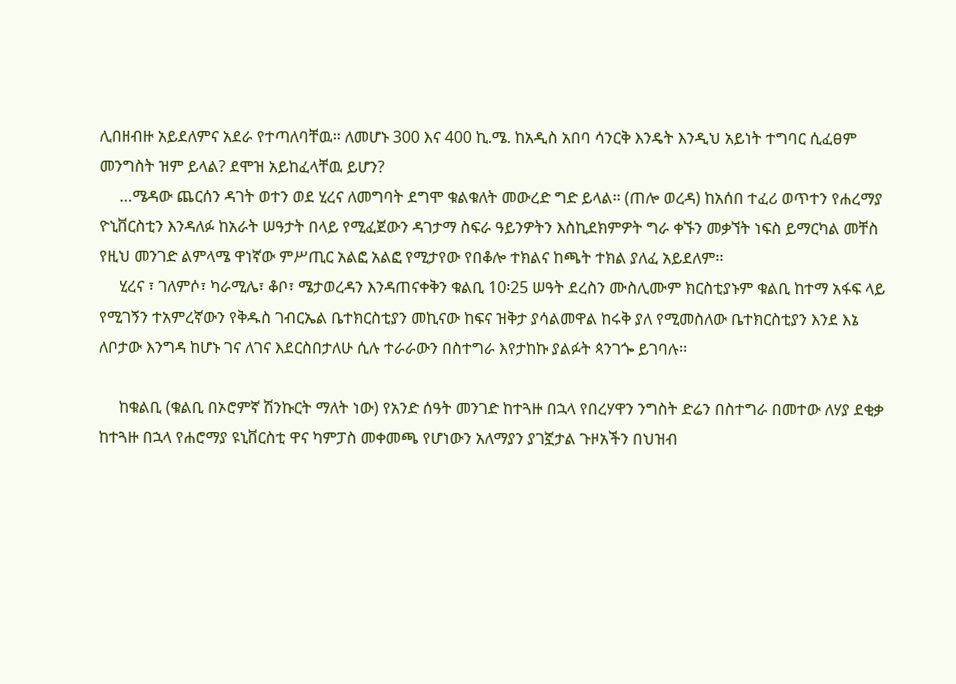ሊበዘብዙ አይደለምና አደራ የተጣለባቸዉ። ለመሆኑ 300 እና 400 ኪ.ሜ. ከአዲስ አበባ ሳንርቅ እንዴት እንዲህ አይነት ተግባር ሲፈፀም መንግስት ዝም ይላል? ደሞዝ አይከፈላቸዉ ይሆን?
     …ሜዳው ጨርሰን ዳገት ወተን ወደ ሂረና ለመግባት ደግሞ ቁልቁለት መውረድ ግድ ይላል፡፡ (ጠሎ ወረዳ) ከአሰበ ተፈሪ ወጥተን የሐረማያ ዮኒቨርስቲን እንዳለፉ ከአራት ሠዓታት በላይ የሚፈጀውን ዳገታማ ስፍራ ዓይንዎትን እስኪደክምዎት ግራ ቀኙን መቃኘት ነፍስ ይማርካል መቸስ የዚህ መንገድ ልምላሜ ዋነኛው ምሥጢር አልፎ አልፎ የሚታየው የበቆሎ ተክልና ከጫት ተክል ያለፈ አይደለም፡፡
     ሂረና ፣ ገለምሶ፣ ካራሚሌ፣ ቆቦ፣ ሜታወረዳን እንዳጠናቀቅን ቁልቢ 10፡25 ሠዓት ደረስን ሙስሊሙም ክርስቲያኑም ቁልቢ ከተማ አፋፍ ላይ የሚገኝን ተአምረኛውን የቅዱስ ገብርኤል ቤተክርስቲያን መኪናው ከፍና ዝቅታ ያሳልመዋል ከሩቅ ያለ የሚመስለው ቤተክርስቲያን እንደ እኔ ለቦታው እንግዳ ከሆኑ ገና ለገና እደርስበታለሁ ሲሉ ተራራውን በስተግራ እየታከኩ ያልፉት ጳንገጐ ይገባሉ፡፡

     ከቁልቢ (ቁልቢ በኦሮምኛ ሽንኩርት ማለት ነው) የአንድ ሰዓት መንገድ ከተጓዙ በኋላ የበረሃዋን ንግስት ድሬን በስተግራ በመተው ለሃያ ደቂቃ ከተጓዙ በኋላ የሐሮማያ ዩኒቨርስቲ ዋና ካምፓስ መቀመጫ የሆነውን አለማያን ያገኟታል ጉዞአችን በህዝብ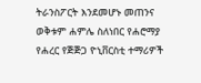ትራንስፖርት እንደመሆኑ መጠንና ወቅቱም ሐምሌ ስለነበር የሐሮማያ የሐረር የጅጅጋ ዮኒቨርስቲ ተማሪዎች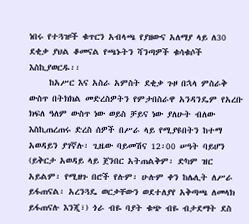ነበሩ የተጓዡች ቁጥርን አብላጫ የያዘውና አለማያ ላይ ለ30 ደቂቃ ያህል ቆመናል የጫኑትን ሻንጣዎች ቁሳቁሶች እስኪያወርዱ፡፡
     ከአሥር እና አስራ አምስት ደቂቃ ጉዞ በኋላ ምስራቅ ውስጥ በትክክል መድረስዎትን የምታበስራዋ አንዳንዴም የአረቡ ክፍለ ዓለም ውስጥ ነው ወይስ ቻይና ነው ያለሁት ብለው እስኪጠረጠሩ ድረስ ሰዎች በሥራ ላይ የሚያዩበትን ከተማ አወዳይን ያገኛሉ፡ ጊዜው ባይመሽና 12፡00 ሠዓት ባይሆን (ይቅርታ አወዳይ ላይ ጀንበር አትጠልቅም፡ ድካም ዝር አይልም፡ የሚዘጉ በሮች የሉም፡ ሁሉም ቀን ከሌሊት ለሥራ ይፋጠናል፡ አረንጓዴ ወርቃቸውን ወደተለያየ አቅጣጫ ለመላክ ይፋጠናሉ እንጂ፣) ጎራ ብዬ ባያት ቁጭ ብዬ ብታደማት ደስ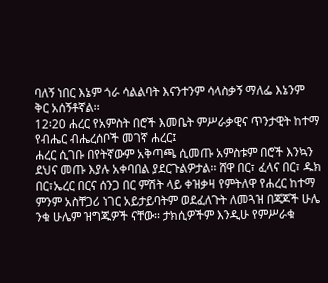ባለኝ ነበር እኔም ጎራ ሳልልባት እናንተንም ሳላስቃኝ ማለፌ እኔንም ቅር አሰኝቶኛል፡፡
12፡20 ሐረር የአምስት በሮች እመቤት ምሥራቃዊና ጥንታዊት ከተማ የብሔር ብሔረሰቦች መገኛ ሐረር፤
ሐረር ሲገቡ በየትኛውም አቅጣጫ ሲመጡ አምስቱም በሮች እንኳን ደህና መጡ እያሉ አቀባበል ያደርጉልዎታል፡፡ ሸዋ በር፣ ፈላና በር፣ ዱክ በር፣ኤረር በርና ሰንጋ በር ምሽት ላይ ቀዝቃዛ የምትለዋ የሐረር ከተማ ምንም አስቸጋሪ ነገር አይታይባትም ወደፈለጉት ለመጓዝ በጃጆች ሁሌ ንቁ ሁሌም ዝግጁዎች ናቸው፡፡ ታክሲዎችም እንዲሁ የምሥራቁ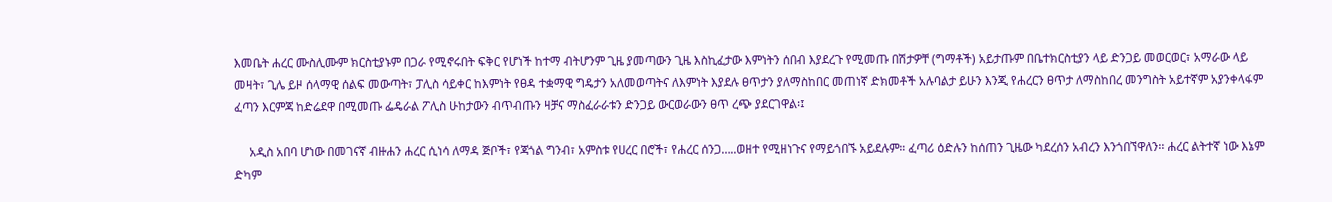እመቤት ሐረር ሙስሊሙም ክርስቲያኑም በጋራ የሚኖሩበት ፍቅር የሆነች ከተማ ብትሆንም ጊዜ ያመጣውን ጊዜ እስኪፈታው እምነትን ሰበብ እያደረጉ የሚመጡ በሽታዎቸ (ግማቶች) አይታጡም በቤተክርስቲያን ላይ ድንጋይ መወርወር፣ አማራው ላይ መዛት፣ ጊሌ ይዞ ሰላማዊ ሰልፍ መውጣት፣ ፓሊስ ሳይቀር ከእምነት የፀዳ ተቋማዊ ግዴታን አለመወጣትና ለእምነት እያደሉ ፀጥታን ያለማስከበር መጠነኛ ድክመቶች አሉባልታ ይሁን እንጂ የሐረርን ፀጥታ ለማስከበረ መንግስት አይተኛም አያንቀላፋም ፈጣን እርምጃ ከድሬደዋ በሚመጡ ፌዴራል ፖሊስ ሁከታውን ብጥብጡን ዛቻና ማስፈራራቱን ድንጋይ ውርወራውን ፀጥ ረጭ ያደርገዋል፡፤

     አዲስ አበባ ሆነው በመገናኛ ብዙሐን ሐረር ሲነሳ ለማዳ ጅቦች፣ የጃጎል ግንብ፣ አምስቱ የሀረር በሮች፣ የሐረር ሰንጋ…..ወዘተ የሚዘነጉና የማይጎበኙ አይደሉም። ፈጣሪ ዕድሉን ከሰጠን ጊዜው ካደረሰን አብረን እንጎበኘዋለን፡፡ ሐረር ልትተኛ ነው እኔም ድካም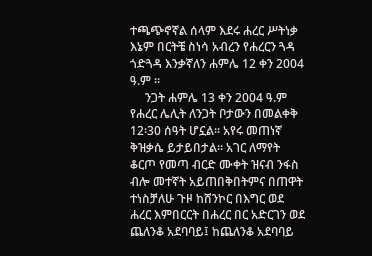ተጫጭኖኛል ሰላም እደሩ ሐረር ሥትነቃ እኔም በርትቼ ስነሳ አብረን የሐረርን ጓዳ ጎድጓዳ እንቃኛለን ሐምሌ 12 ቀን 2004 ዓ.ም ፡፡
     ንጋት ሐምሌ 13 ቀን 2004 ዓ.ም የሐረር ሌሊት ለንጋት ቦታውን በመልቀቅ 12፡30 ሰዓት ሆኗል፡፡ አየሩ መጠነኛ ቅዝቃሴ ይታይበታል፡፡ አገር ለማየት ቆርጦ የመጣ ብርድ ሙቀት ዝናብ ንፋስ ብሎ መተኛት አይጠበቅበትምና በጠዋት ተነስቻለሁ ጉዞ ከሸንኮር በእግር ወደ ሐረር እምበርርት በሐረር በር አድርገን ወደ ጨለንቆ አደባባይ፤ ከጨለንቆ አደባባይ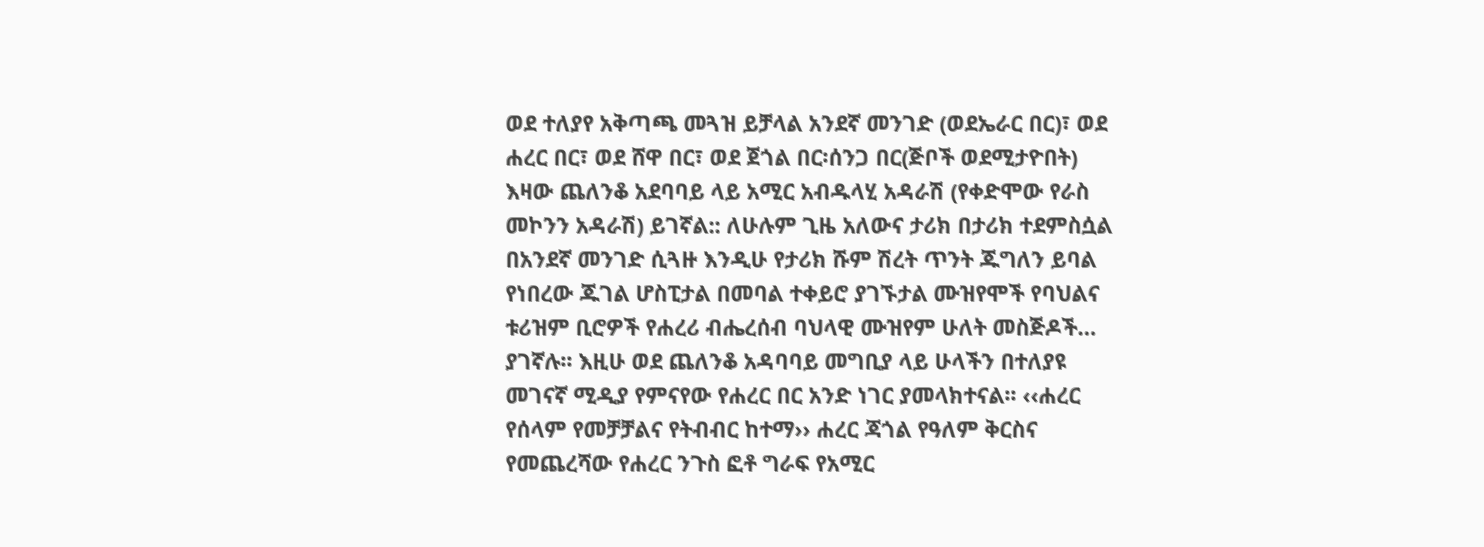ወደ ተለያየ አቅጣጫ መጓዝ ይቻላል አንደኛ መንገድ (ወደኤራር በር)፣ ወደ ሐረር በር፣ ወደ ሸዋ በር፣ ወደ ጀጎል በር፡ሰንጋ በር(ጅቦች ወደሚታዮበት) እዛው ጨለንቆ አደባባይ ላይ አሚር አብዱላሂ አዳራሽ (የቀድሞው የራስ መኮንን አዳራሽ) ይገኛል:: ለሁሉም ጊዜ አለውና ታሪክ በታሪክ ተደምስሷል በአንደኛ መንገድ ሲጓዙ እንዲሁ የታሪክ ሹም ሽረት ጥንት ጁግለን ይባል የነበረው ጁገል ሆስፒታል በመባል ተቀይሮ ያገኙታል ሙዝየሞች የባህልና ቱሪዝም ቢሮዎች የሐረሪ ብሔረሰብ ባህላዊ ሙዝየም ሁለት መስጅዶች… ያገኛሉ፡፡ እዚሁ ወደ ጨለንቆ አዳባባይ መግቢያ ላይ ሁላችን በተለያዩ መገናኛ ሚዲያ የምናየው የሐረር በር አንድ ነገር ያመላክተናል፡፡ ‹‹ሐረር የሰላም የመቻቻልና የትብብር ከተማ›› ሐረር ጃጎል የዓለም ቅርስና የመጨረሻው የሐረር ንጉስ ፎቶ ግራፍ የአሚር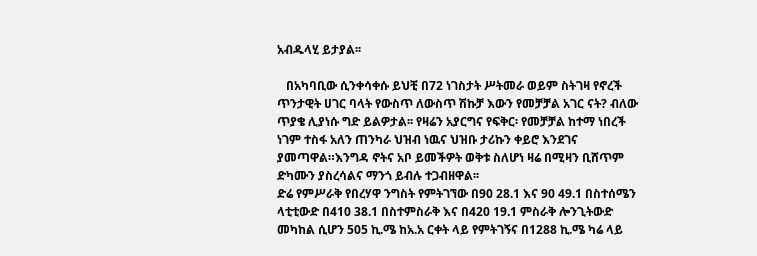አብዱላሂ ይታያል፡፡

   በአካባቢው ሲንቀሳቀሱ ይህቺ በ72 ነገስታት ሥትመራ ወይም ስትገዛ የኖረች ጥንታዊት ሀገር ባላት የውስጥ ለውስጥ ሽኩቻ እውን የመቻቻል አገር ናት? ብለው ጥያቄ ሊያነሱ ግድ ይልዎታል፡፡ የዛሬን አያርግና የፍቅር፡ የመቻቻል ከተማ ነበረች ነገም ተስፋ አለን ጠንካራ ህዝብ ነዉና ህዝቡ ታሪኩን ቀይሮ እንደገና ያመጣዋል።እንግዳ ኖትና አቦ ይመችዎት ወቅቱ ስለሆነ ዛሬ በሚዛን ቢሸጥም ድካሙን ያስረሳልና ማንጎ ይብሉ ተጋብዘዋል፡፡
ድሬ የምሥራቅ የበረሃዋ ንግስት የምትገኘው በ90 28.1 እና 90 49.1 በስተሰሜን ላቲቲውድ በ410 38.1 በስተምስራቅ እና በ420 19.1 ምስራቅ ሎንጊትውድ መካከል ሲሆን 505 ኪ.ሜ ከአ.አ ርቀት ላይ የምትገኝና በ1288 ኪ.ሜ ካሬ ላይ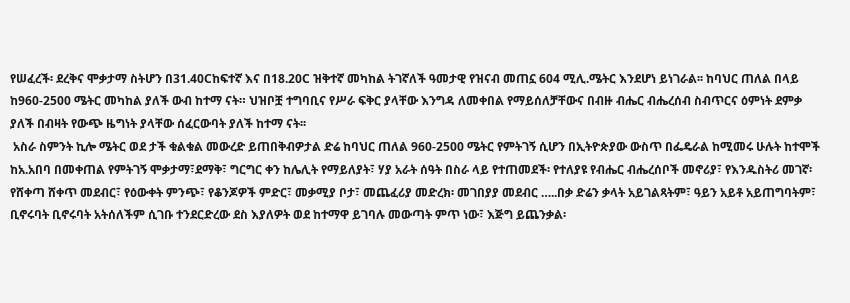የሠፈረች፡ ደረቅና ሞቃታማ ስትሆን በ31.40Cከፍተኛ እና በ18.20C ዝቅተኛ መካከል ትገኛለች ዓመታዊ የዝናብ መጠኗ 604 ሚሊ.ሜትር እንደሆነ ይነገራል፡፡ ከባህር ጠለል በላይ ከ960-2500 ሜትር መካከል ያለች ውብ ከተማ ናት። ህዝቦቿ ተግባቢና የሥራ ፍቅር ያላቸው እንግዳ ለመቀበል የማይሰለቻቸውና በብዙ ብሔር ብሔረሰብ ስብጥርና ዕምነት ደምቃ ያለች በብዛት የውጭ ዜግነት ያላቸው ሰፈርውባት ያለች ከተማ ናት፡፡
 አስራ ስምንት ኪሎ ሜትር ወደ ታች ቁልቁል መውረድ ይጠበቅብዎታል ድሬ ከባህር ጠለል 960-2500 ሜትር የምትገኝ ሲሆን በኢትዮጵያው ውስጥ በፌዴራል ከሚመሩ ሁሉት ከተሞች ከአ.አበባ በመቀጠል የምትገኝ ሞቃታማ፣ደማቅ፣ ግርግር ቀን ከሌሊት የማይለያት፣ ሃያ አራት ሰዓት በስራ ላይ የተጠመደች፡ የተለያዩ የብሔር ብሔረሰቦች መኖሪያ፣ የእንዱስትሪ መገኛ፡ የሸቀጣ ሸቀጥ መደብር፣ የዕውቀት ምንጭ፣ የቆንጆዎች ምድር፣ መቃሚያ ቦታ፣ መጨፈሪያ መድረክ፡ መገበያያ መደብር …..በቃ ድሬን ቃላት አይገልጻትም፣ ዓይን አይቶ አይጠግባትም፣ ቢኖሩባት ቢኖሩባት አትሰለችም ሲገቡ ተንደርድረው ደስ እያለዎት ወደ ከተማዋ ይገባሉ መውጣት ምጥ ነው፣ እጅግ ይጨንቃል፡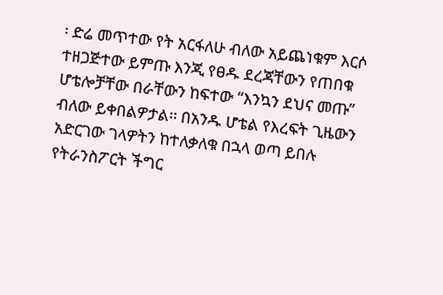፡ ድሬ መጥተው የት አርፋለሁ ብለው አይጨነቁም እርሶ ተዘጋጅተው ይምጡ እንጂ የፀዱ ደረጃቸውን የጠበቁ ሆቴሎቻቸው በራቸውን ከፍተው “እንኳን ደህና መጡ” ብለው ይቀበልዎታል፡፡ በአንዱ ሆቴል የእረፍት ጊዜውን አድርገው ገላዎትን ከተለቃለቁ በኋላ ወጣ ይበሉ የትራንስፖርት ችግር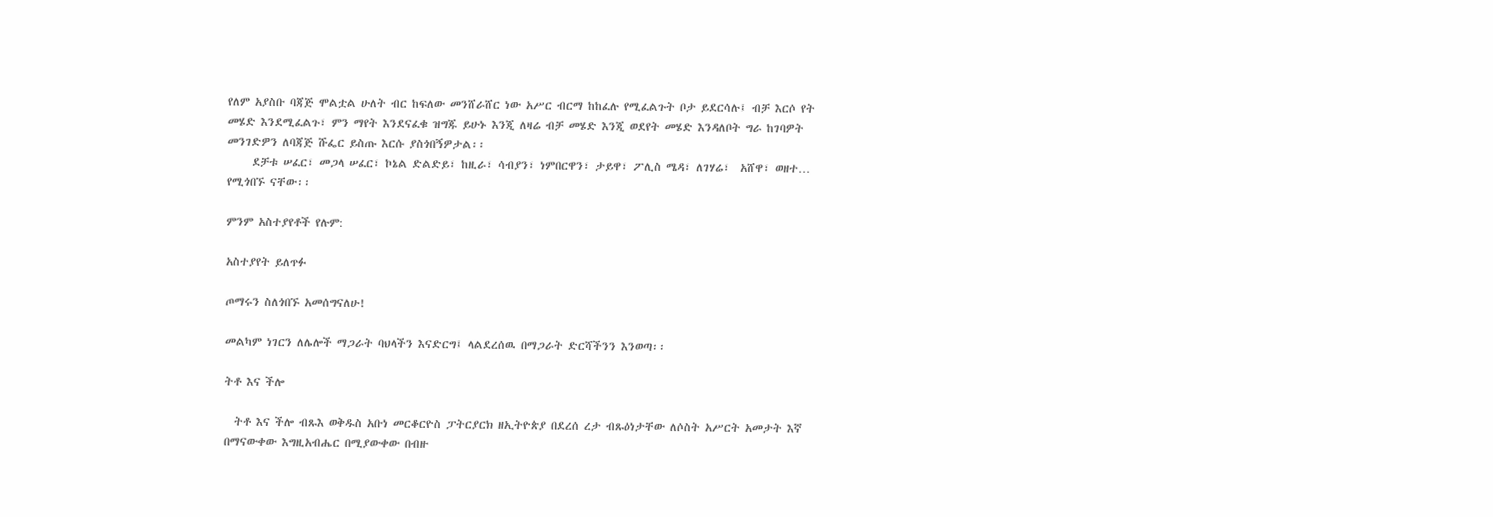የለም አያስቡ ባጃጅ ሞልቷል ሁለት ብር ከፍለው መንሸራሸር ነው አሥር ብርማ ከከፈሉ የሚፈልጉት ቦታ ይደርሳሉ፤ ብቻ እርሶ የት መሄድ እንደሚፈልጉ፣ ምን ማየት እንደናፈቁ ዝግጁ ይሁኑ እንጂ ለዛሬ ብቻ መሄድ እንጂ ወደየት መሄድ እንዳለቦት ግራ ከገባዎት መንገድዎን ለባጃጅ ሹፌር ይስጡ እርሱ ያስጎበኝዎታል፡፡
     ደቻቱ ሠፈር፣ መጋላ ሠፈር፣ ኮኔል ድልድይ፣ ከዚራ፣ ሳብያን፣ ነምበርዋን፣ ታይዋ፣ ፖሊስ ሜዳ፣ ለገሃሬ፣  አሸዋ፣ ወዘተ… የሚጎበኙ ናቸው፡፡

ምንም አስተያየቶች የሉም:

አስተያየት ይለጥፉ

ጦማሩን ስለጎበኙ አመሰግናለሁ!

መልካም ነገርን ለሌሎች ማጋራት ባህላችን እናድርግ፤ ላልደረሰዉ በማጋራት ድርሻችንን እንወጣ፡፡

ትቶ እና ችሎ

  ትቶ እና ችሎ ብጹእ ወቅዱስ አቡነ መርቆርዮስ ፓትርያርክ ዘኢትዮጵያ በደረሰ ረታ ብጹዕነታቸው ለሶስት አሥርት አመታት እኛ በማናውቀው እግዚአብሔር በሚያውቀው በብዙ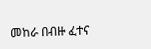መከራ በብዙ ፈተና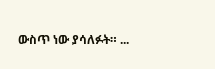ውስጥ ነው ያሳለፉት። ...